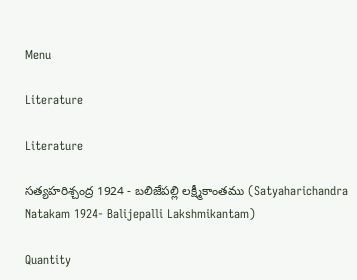Menu

Literature

Literature

సత్యహరిశ్చంద్ర 1924 - బలిజేపల్లి లక్ష్మీకాంతము (Satyaharichandra Natakam 1924- Balijepalli Lakshmikantam)

Quantity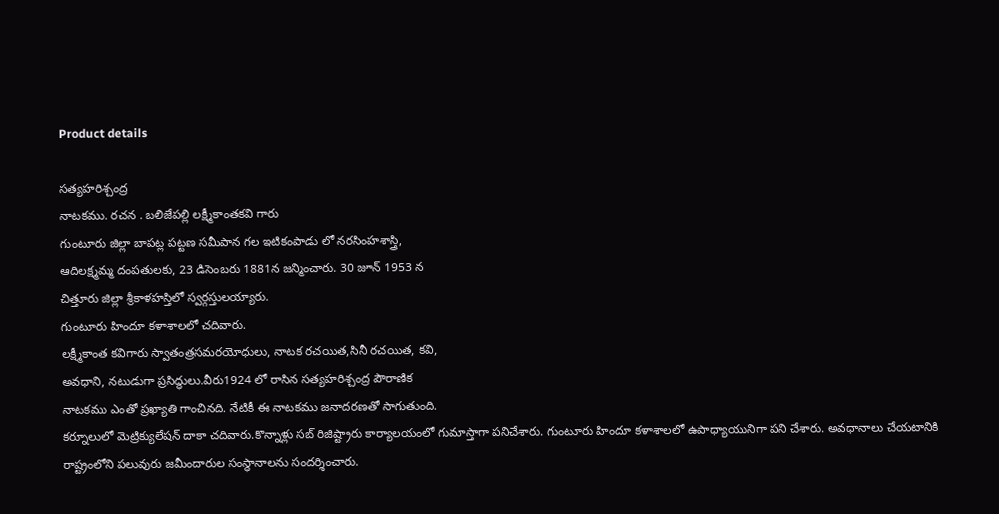Product details

సత్యహరిశ్చంద్ర
నాటకము. రచన . బలిజేపల్లి లక్ష్మీకాంతకవి గారు
గుంటూరు జిల్లా బాపట్ల పట్టణ సమీపాన గల ఇటికంపాడు లో నరసింహశాస్త్రి,
ఆదిలక్ష్మమ్మ దంపతులకు, 23 డిసెంబరు 1881న జన్మించారు. 30 జూన్ 1953 న
చిత్తూరు జిల్లా శ్రీకాళహస్తిలో స్వర్గస్తులయ్యారు.
గుంటూరు హిందూ కళాశాలలో చదివారు.
లక్ష్మీకాంత కవిగారు స్వాతంత్రసమరయోధులు, నాటక రచయిత,సినీ రచయిత, కవి,
అవధాని, నటుడుగా ప్రసిద్ధులు.వీరు1924 లో రాసిన సత్యహరిశ్చంద్ర పౌరాణిక
నాటకము ఎంతో ప్రఖ్యాతి గాంచినది. నేటికీ ఈ నాటకము జనాదరణతో సాగుతుంది.
కర్నూలులో మెట్రిక్యులేషన్ దాకా చదివారు.కొన్నాళ్లు సబ్ రిజిష్ట్రారు కార్యాలయంలో గుమాస్తాగా పనిచేశారు. గుంటూరు హిందూ కళాశాలలో ఉపాధ్యాయునిగా పని చేశారు. అవధానాలు చేయటానికి రాష్ట్రంలోని పలువురు జమీందారుల సంస్ధానాలను సందర్శించారు.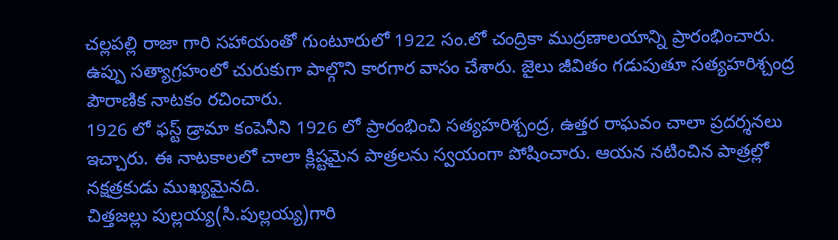చల్లపల్లి రాజా గారి సహాయంతో గుంటూరులో 1922 సం.లో చంద్రికా ముద్రణాలయాన్ని ప్రారంభించారు. ఉప్పు సత్యాగ్రహంలో చురుకుగా పాల్గొని కారగార వాసం చేశారు. జైలు జీవితం గడుపుతూ సత్యహరిశ్చంద్ర పౌరాణిక నాటకం రచించారు.
1926 లో ఫస్ట్ డ్రామా కంపెనీని 1926 లో ప్రారంభించి సత్యహరిశ్చంద్ర, ఉత్తర రాఘవం చాలా ప్రదర్శనలు ఇచ్చారు. ఈ నాటకాలలో చాలా క్లిష్టమైన పాత్రలను స్వయంగా పోషించారు. ఆయన నటించిన పాత్రల్లో నక్షత్రకుడు ముఖ్యమైనది.
చిత్తజల్లు పుల్లయ్య(సి.పుల్లయ్య)గారి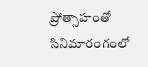ప్రోత్సాహంతో సినిమారంగంలో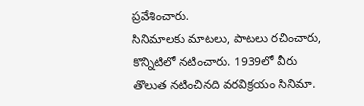ప్రవేశించారు.
సినిమాలకు మాటలు, పాటలు రచించారు, కొన్నిటిలో నటించారు. 1939లో వీరు
తొలుత నటించినది వరవిక్రయం సినిమా.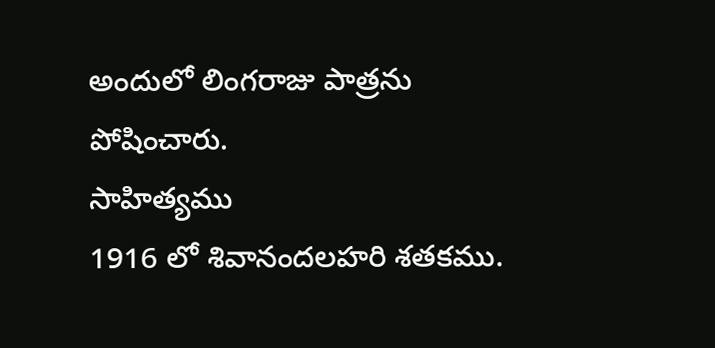అందులో లింగరాజు పాత్రను పోషించారు.
సాహిత్యము
1916 లో శివానందలహరి శతకము.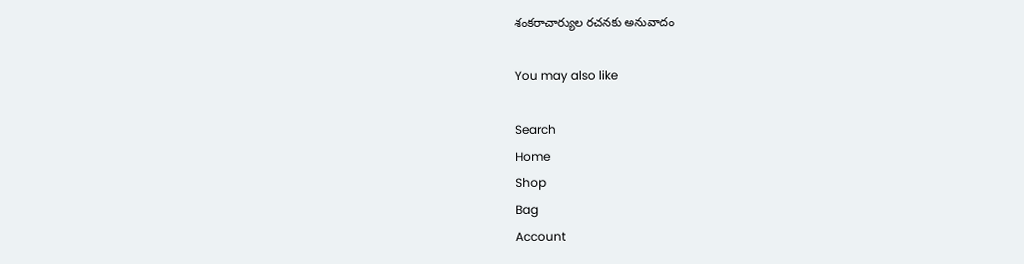శంకరాచార్యుల రచనకు అనువాదం

You may also like

Search
Home
Shop
Bag
Account